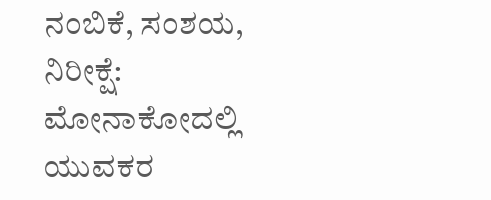ನಂಬಿಕೆ, ಸಂಶಯ, ನಿರೀಕ್ಷೆ: ಮೋನಾಕೋದಲ್ಲಿ ಯುವಕರ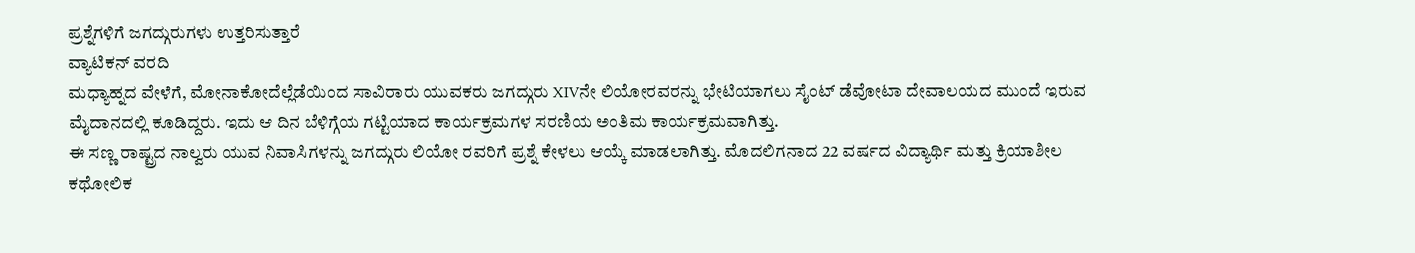ಪ್ರಶ್ನೆಗಳಿಗೆ ಜಗದ್ಗುರುಗಳು ಉತ್ತರಿಸುತ್ತಾರೆ
ವ್ಯಾಟಿಕನ್ ವರದಿ
ಮಧ್ಯಾಹ್ನದ ವೇಳೆಗೆ, ಮೋನಾಕೋದೆಲ್ಲೆಡೆಯಿಂದ ಸಾವಿರಾರು ಯುವಕರು ಜಗದ್ಗುರು XIVನೇ ಲಿಯೋರವರನ್ನು ಭೇಟಿಯಾಗಲು ಸೈಂಟ್ ಡೆವೋಟಾ ದೇವಾಲಯದ ಮುಂದೆ ಇರುವ ಮೈದಾನದಲ್ಲಿ ಕೂಡಿದ್ದರು. ಇದು ಆ ದಿನ ಬೆಳಿಗ್ಗೆಯ ಗಟ್ಟಿಯಾದ ಕಾರ್ಯಕ್ರಮಗಳ ಸರಣಿಯ ಅಂತಿಮ ಕಾರ್ಯಕ್ರಮವಾಗಿತ್ತು.
ಈ ಸಣ್ಣ ರಾಷ್ಟ್ರದ ನಾಲ್ವರು ಯುವ ನಿವಾಸಿಗಳನ್ನು ಜಗದ್ಗುರು ಲಿಯೋ ರವರಿಗೆ ಪ್ರಶ್ನೆ ಕೇಳಲು ಆಯ್ಕೆ ಮಾಡಲಾಗಿತ್ತು. ಮೊದಲಿಗನಾದ 22 ವರ್ಷದ ವಿದ್ಯಾರ್ಥಿ ಮತ್ತು ಕ್ರಿಯಾಶೀಲ ಕಥೋಲಿಕ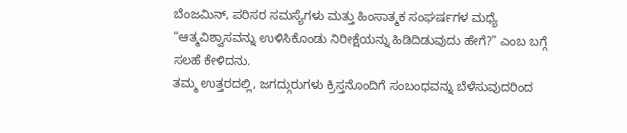ಬೆಂಜಮಿನ್, ಪರಿಸರ ಸಮಸ್ಯೆಗಳು ಮತ್ತು ಹಿಂಸಾತ್ಮಕ ಸಂಘರ್ಷಗಳ ಮಧ್ಯೆ “ಆತ್ಮವಿಶ್ವಾಸವನ್ನು ಉಳಿಸಿಕೊಂಡು ನಿರೀಕ್ಷೆಯನ್ನು ಹಿಡಿದಿಡುವುದು ಹೇಗೆ?” ಎಂಬ ಬಗ್ಗೆ ಸಲಹೆ ಕೇಳಿದನು.
ತಮ್ಮ ಉತ್ತರದಲ್ಲಿ, ಜಗದ್ಗುರುಗಳು ಕ್ರಿಸ್ತನೊಂದಿಗೆ ಸಂಬಂಧವನ್ನು ಬೆಳೆಸುವುದರಿಂದ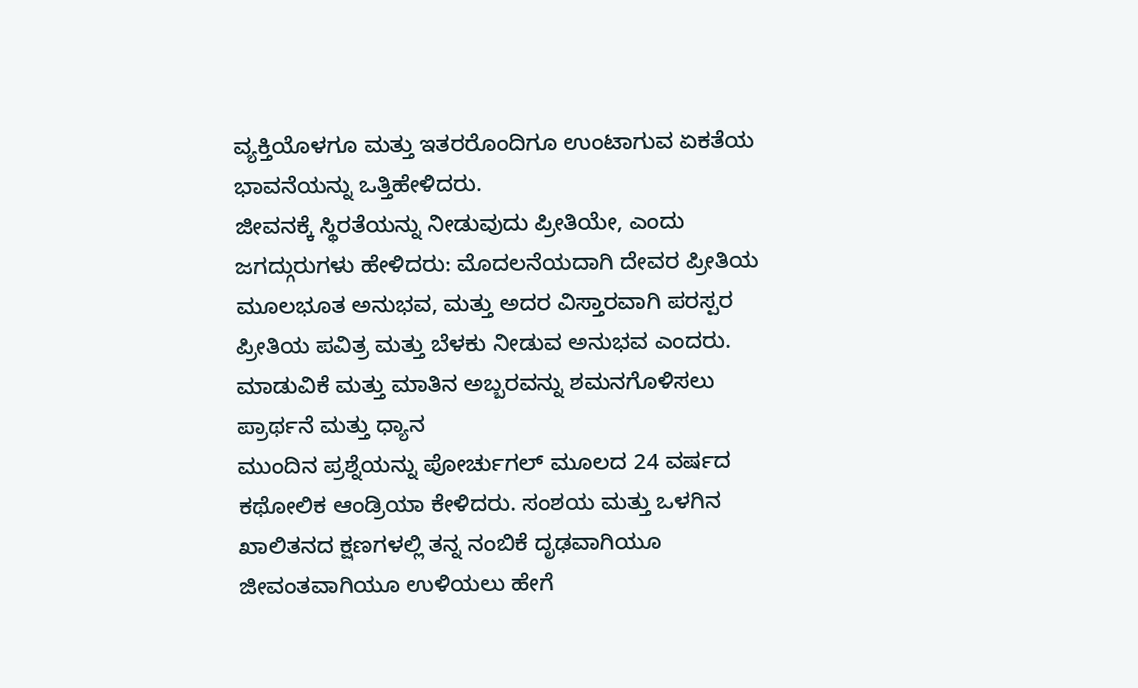ವ್ಯಕ್ತಿಯೊಳಗೂ ಮತ್ತು ಇತರರೊಂದಿಗೂ ಉಂಟಾಗುವ ಏಕತೆಯ ಭಾವನೆಯನ್ನು ಒತ್ತಿಹೇಳಿದರು.
ಜೀವನಕ್ಕೆ ಸ್ಥಿರತೆಯನ್ನು ನೀಡುವುದು ಪ್ರೀತಿಯೇ, ಎಂದು ಜಗದ್ಗುರುಗಳು ಹೇಳಿದರು: ಮೊದಲನೆಯದಾಗಿ ದೇವರ ಪ್ರೀತಿಯ ಮೂಲಭೂತ ಅನುಭವ, ಮತ್ತು ಅದರ ವಿಸ್ತಾರವಾಗಿ ಪರಸ್ಪರ ಪ್ರೀತಿಯ ಪವಿತ್ರ ಮತ್ತು ಬೆಳಕು ನೀಡುವ ಅನುಭವ ಎಂದರು.
ಮಾಡುವಿಕೆ ಮತ್ತು ಮಾತಿನ ಅಬ್ಬರವನ್ನು ಶಮನಗೊಳಿಸಲು ಪ್ರಾರ್ಥನೆ ಮತ್ತು ಧ್ಯಾನ
ಮುಂದಿನ ಪ್ರಶ್ನೆಯನ್ನು ಪೋರ್ಚುಗಲ್ ಮೂಲದ 24 ವರ್ಷದ ಕಥೋಲಿಕ ಆಂಡ್ರಿಯಾ ಕೇಳಿದರು. ಸಂಶಯ ಮತ್ತು ಒಳಗಿನ ಖಾಲಿತನದ ಕ್ಷಣಗಳಲ್ಲಿ ತನ್ನ ನಂಬಿಕೆ ದೃಢವಾಗಿಯೂ ಜೀವಂತವಾಗಿಯೂ ಉಳಿಯಲು ಹೇಗೆ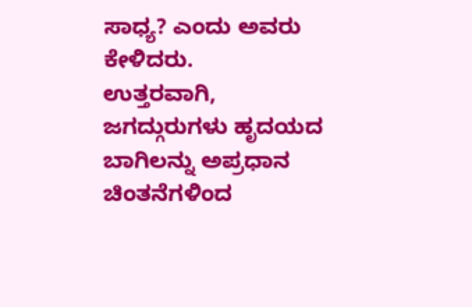ಸಾಧ್ಯ? ಎಂದು ಅವರು ಕೇಳಿದರು.
ಉತ್ತರವಾಗಿ, ಜಗದ್ಗುರುಗಳು ಹೃದಯದ ಬಾಗಿಲನ್ನು ಅಪ್ರಧಾನ ಚಿಂತನೆಗಳಿಂದ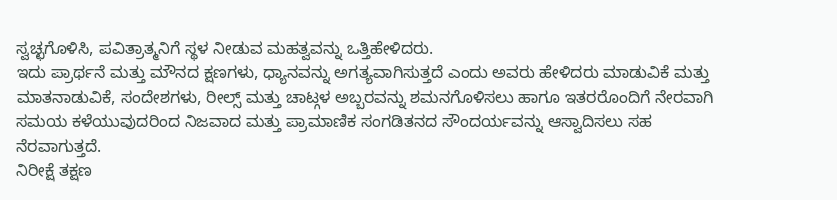ಸ್ವಚ್ಛಗೊಳಿಸಿ, ಪವಿತ್ರಾತ್ಮನಿಗೆ ಸ್ಥಳ ನೀಡುವ ಮಹತ್ವವನ್ನು ಒತ್ತಿಹೇಳಿದರು.
ಇದು ಪ್ರಾರ್ಥನೆ ಮತ್ತು ಮೌನದ ಕ್ಷಣಗಳು, ಧ್ಯಾನವನ್ನು ಅಗತ್ಯವಾಗಿಸುತ್ತದೆ ಎಂದು ಅವರು ಹೇಳಿದರು ಮಾಡುವಿಕೆ ಮತ್ತು ಮಾತನಾಡುವಿಕೆ, ಸಂದೇಶಗಳು, ರೀಲ್ಸ್ ಮತ್ತು ಚಾಟ್ಗಳ ಅಬ್ಬರವನ್ನು ಶಮನಗೊಳಿಸಲು ಹಾಗೂ ಇತರರೊಂದಿಗೆ ನೇರವಾಗಿ ಸಮಯ ಕಳೆಯುವುದರಿಂದ ನಿಜವಾದ ಮತ್ತು ಪ್ರಾಮಾಣಿಕ ಸಂಗಡಿತನದ ಸೌಂದರ್ಯವನ್ನು ಆಸ್ವಾದಿಸಲು ಸಹ ನೆರವಾಗುತ್ತದೆ.
ನಿರೀಕ್ಷೆ ತಕ್ಷಣ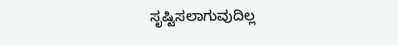ಸೃಷ್ಟಿಸಲಾಗುವುದಿಲ್ಲ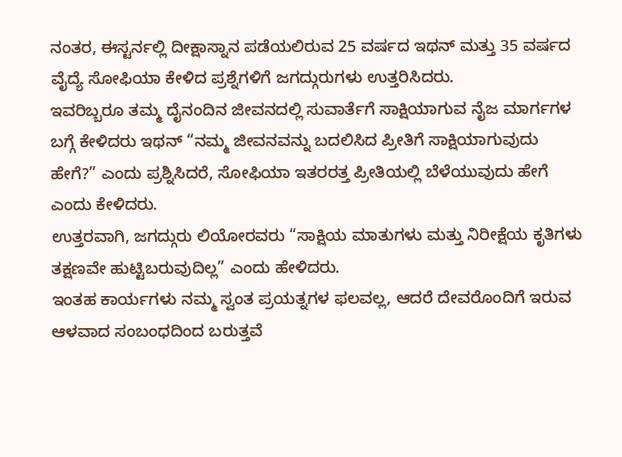ನಂತರ, ಈಸ್ಟರ್ನಲ್ಲಿ ದೀಕ್ಷಾಸ್ನಾನ ಪಡೆಯಲಿರುವ 25 ವರ್ಷದ ಇಥನ್ ಮತ್ತು 35 ವರ್ಷದ ವೈದ್ಯೆ ಸೋಫಿಯಾ ಕೇಳಿದ ಪ್ರಶ್ನೆಗಳಿಗೆ ಜಗದ್ಗುರುಗಳು ಉತ್ತರಿಸಿದರು.
ಇವರಿಬ್ಬರೂ ತಮ್ಮ ದೈನಂದಿನ ಜೀವನದಲ್ಲಿ ಸುವಾರ್ತೆಗೆ ಸಾಕ್ಷಿಯಾಗುವ ನೈಜ ಮಾರ್ಗಗಳ ಬಗ್ಗೆ ಕೇಳಿದರು ಇಥನ್ “ನಮ್ಮ ಜೀವನವನ್ನು ಬದಲಿಸಿದ ಪ್ರೀತಿಗೆ ಸಾಕ್ಷಿಯಾಗುವುದು ಹೇಗೆ?” ಎಂದು ಪ್ರಶ್ನಿಸಿದರೆ, ಸೋಫಿಯಾ ಇತರರತ್ತ ಪ್ರೀತಿಯಲ್ಲಿ ಬೆಳೆಯುವುದು ಹೇಗೆ ಎಂದು ಕೇಳಿದರು.
ಉತ್ತರವಾಗಿ, ಜಗದ್ಗುರು ಲಿಯೋರವರು “ಸಾಕ್ಷಿಯ ಮಾತುಗಳು ಮತ್ತು ನಿರೀಕ್ಷೆಯ ಕೃತಿಗಳು ತಕ್ಷಣವೇ ಹುಟ್ಟಿಬರುವುದಿಲ್ಲ” ಎಂದು ಹೇಳಿದರು.
ಇಂತಹ ಕಾರ್ಯಗಳು ನಮ್ಮ ಸ್ವಂತ ಪ್ರಯತ್ನಗಳ ಫಲವಲ್ಲ, ಆದರೆ ದೇವರೊಂದಿಗೆ ಇರುವ ಆಳವಾದ ಸಂಬಂಧದಿಂದ ಬರುತ್ತವೆ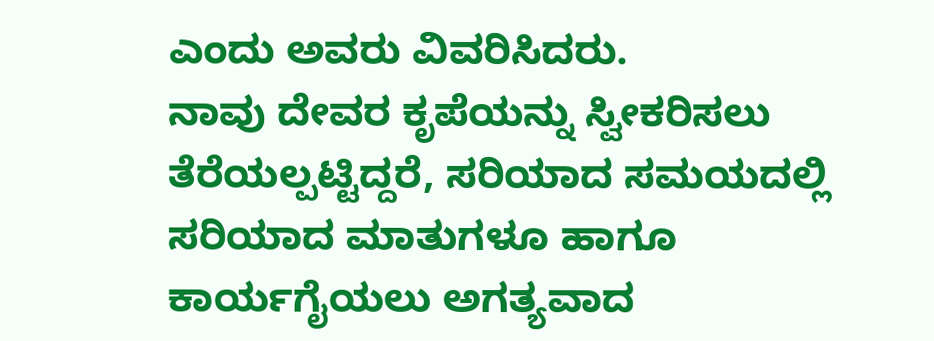ಎಂದು ಅವರು ವಿವರಿಸಿದರು.
ನಾವು ದೇವರ ಕೃಪೆಯನ್ನು ಸ್ವೀಕರಿಸಲು ತೆರೆಯಲ್ಪಟ್ಟಿದ್ದರೆ, ಸರಿಯಾದ ಸಮಯದಲ್ಲಿ ಸರಿಯಾದ ಮಾತುಗಳೂ ಹಾಗೂ ಕಾರ್ಯಗೈಯಲು ಅಗತ್ಯವಾದ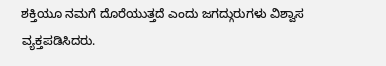ಶಕ್ತಿಯೂ ನಮಗೆ ದೊರೆಯುತ್ತದೆ ಎಂದು ಜಗದ್ಗುರುಗಳು ವಿಶ್ವಾಸ ವ್ಯಕ್ತಪಡಿಸಿದರು.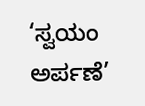‘ಸ್ವಯಂ ಅರ್ಪಣೆ’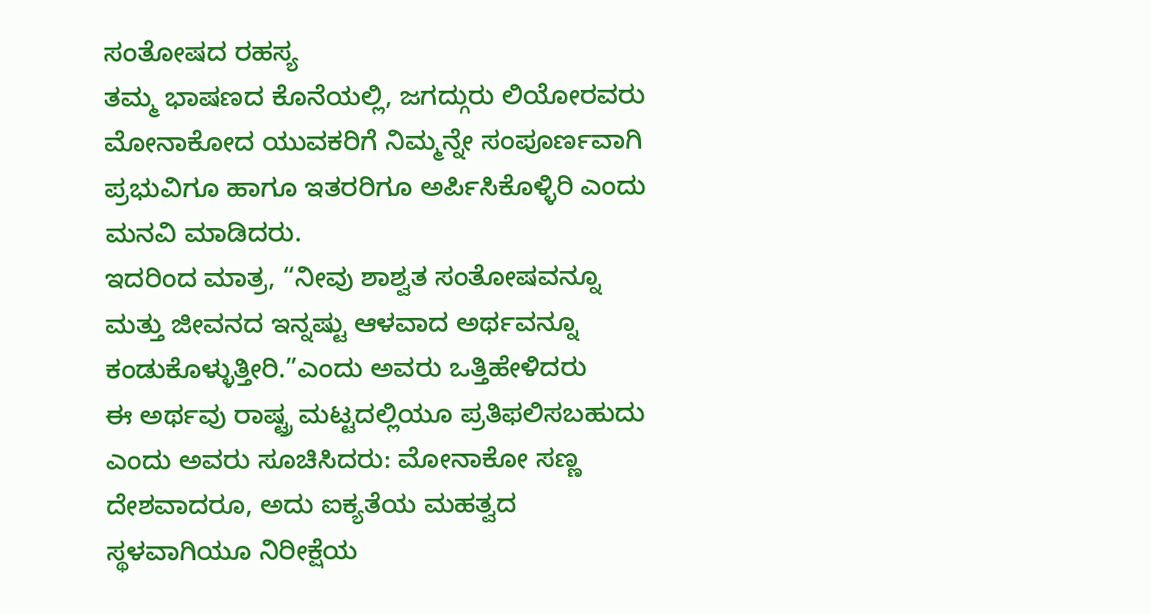ಸಂತೋಷದ ರಹಸ್ಯ
ತಮ್ಮ ಭಾಷಣದ ಕೊನೆಯಲ್ಲಿ, ಜಗದ್ಗುರು ಲಿಯೋರವರು ಮೋನಾಕೋದ ಯುವಕರಿಗೆ ನಿಮ್ಮನ್ನೇ ಸಂಪೂರ್ಣವಾಗಿ ಪ್ರಭುವಿಗೂ ಹಾಗೂ ಇತರರಿಗೂ ಅರ್ಪಿಸಿಕೊಳ್ಳಿರಿ ಎಂದು ಮನವಿ ಮಾಡಿದರು.
ಇದರಿಂದ ಮಾತ್ರ, “ನೀವು ಶಾಶ್ವತ ಸಂತೋಷವನ್ನೂ ಮತ್ತು ಜೀವನದ ಇನ್ನಷ್ಟು ಆಳವಾದ ಅರ್ಥವನ್ನೂ ಕಂಡುಕೊಳ್ಳುತ್ತೀರಿ.”ಎಂದು ಅವರು ಒತ್ತಿಹೇಳಿದರು
ಈ ಅರ್ಥವು ರಾಷ್ಟ್ರ ಮಟ್ಟದಲ್ಲಿಯೂ ಪ್ರತಿಫಲಿಸಬಹುದು ಎಂದು ಅವರು ಸೂಚಿಸಿದರು: ಮೋನಾಕೋ ಸಣ್ಣ ದೇಶವಾದರೂ, ಅದು ಐಕ್ಯತೆಯ ಮಹತ್ವದ ಸ್ಥಳವಾಗಿಯೂ ನಿರೀಕ್ಷೆಯ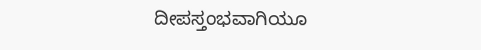ದೀಪಸ್ತಂಭವಾಗಿಯೂ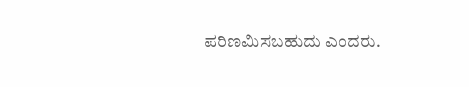ಪರಿಣಮಿಸಬಹುದು ಎಂದರು.